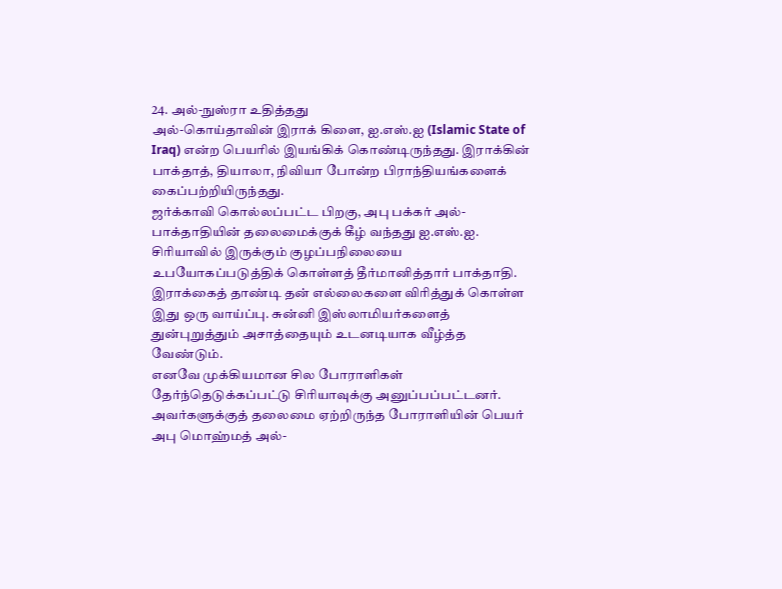24. அல்-நுஸ்ரா உதித்தது
அல்-கொய்தாவின் இராக் கிளை, ஐ.எஸ்.ஐ (Islamic State of Iraq) என்ற பெயரில் இயங்கிக் கொண்டிருந்தது. இராக்கின் பாக்தாத், தியாலா, நிவியா போன்ற பிராந்தியங்களைக் கைப்பற்றியிருந்தது.
ஜர்க்காவி கொல்லப்பட்ட பிறகு, அபு பக்கர் அல்-பாக்தாதியின் தலைமைக்குக் கீழ் வந்தது ஐ.எஸ்.ஐ. சிரியாவில் இருக்கும் குழப்பநிலையை உபயோகப்படுத்திக் கொள்ளத் தீர்மானித்தார் பாக்தாதி. இராக்கைத் தாண்டி தன் எல்லைகளை விரித்துக் கொள்ள இது ஒரு வாய்ப்பு. சுன்னி இஸ்லாமியர்களைத் துன்புறுத்தும் அசாத்தையும் உடனடியாக வீழ்த்த வேண்டும்.
எனவே முக்கியமான சில போராளிகள் தேர்ந்தெடுக்கப்பட்டு சிரியாவுக்கு அனுப்பப்பட்டனர். அவர்களுக்குத் தலைமை ஏற்றிருந்த போராளியின் பெயர் அபு மொஹ்மத் அல்-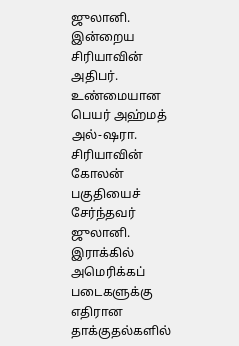ஜுலானி. இன்றைய சிரியாவின் அதிபர். உண்மையான பெயர் அஹ்மத் அல்-ஷரா.
சிரியாவின் கோலன் பகுதியைச் சேர்ந்தவர் ஜுலானி. இராக்கில் அமெரிக்கப் படைகளுக்கு எதிரான தாக்குதல்களில்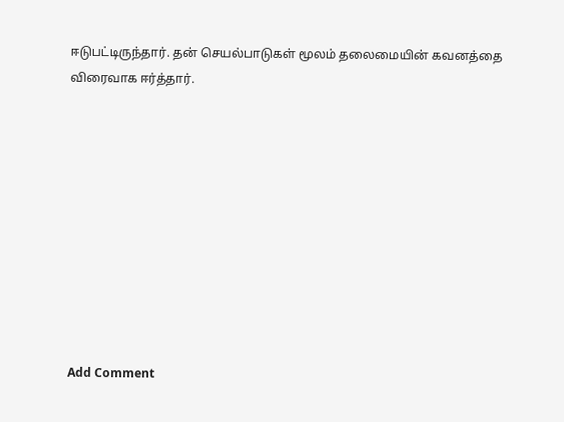ஈடுபட்டிருந்தார். தன் செயல்பாடுகள் மூலம் தலைமையின் கவனத்தை விரைவாக ஈர்த்தார்.










Add Comment